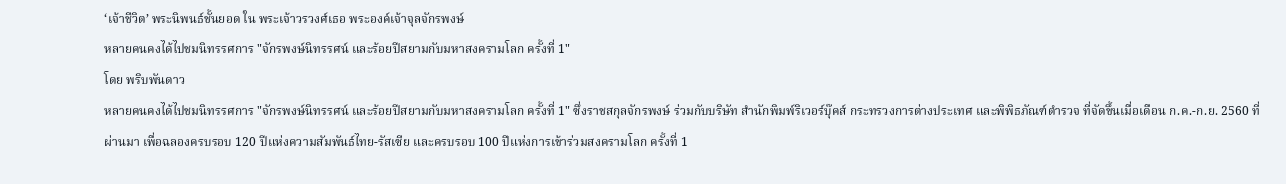‘เจ้าชีวิต’ พระนิพนธ์ชั้นยอด ใน พระเจ้าวรวงศ์เธอ พระองค์เจ้าจุลจักรพงษ์
หลายคนคงได้ไปชมนิทรรศการ "จักรพงษ์นิทรรศน์ และร้อยปีสยามกับมหาสงครามโลก ครั้งที่ 1"
โดย พริบพันดาว
หลายคนคงได้ไปชมนิทรรศการ "จักรพงษ์นิทรรศน์ และร้อยปีสยามกับมหาสงครามโลก ครั้งที่ 1" ซึ่งราชสกุลจักรพงษ์ ร่วมกับบริษัท สำนักพิมพ์ริเวอร์บุ๊คส์ กระทรวงการต่างประเทศ และพิพิธภัณฑ์ตำรวจ ที่จัดขึ้นเมื่อเดือน ก.ค.-ก.ย. 2560 ที่ผ่านมา เพื่อฉลองครบรอบ 120 ปีแห่งความสัมพันธ์ไทย-รัสเซีย และครบรอบ 100 ปีแห่งการเข้าร่วมสงครามโลก ครั้งที่ 1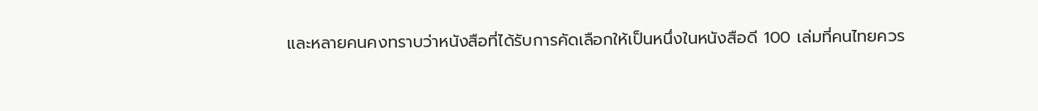และหลายคนคงทราบว่าหนังสือที่ได้รับการคัดเลือกให้เป็นหนึ่งในหนังสือดี 100 เล่มที่คนไทยควร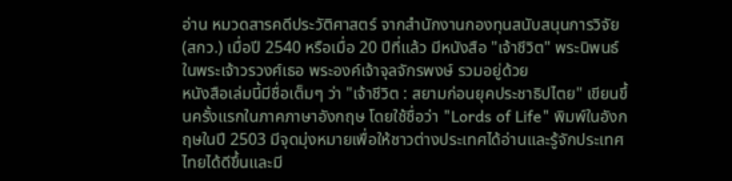อ่าน หมวดสารคดีประวัติศาสตร์ จากสำนักงานกองทุนสนับสนุนการวิจัย (สกว.) เมื่อปี 2540 หรือเมื่อ 20 ปีที่แล้ว มีหนังสือ "เจ้าชีวิต" พระนิพนธ์ในพระเจ้าวรวงศ์เธอ พระองค์เจ้าจุลจักรพงษ์ รวมอยู่ด้วย
หนังสือเล่มนี้มีชื่อเต็มๆ ว่า "เจ้าชีวิต : สยามก่อนยุคประชาธิปไตย" เขียนขึ้นครั้งแรกในภาคภาษาอังกฤษ โดยใช้ชื่อว่า "Lords of Life" พิมพ์ในอังกฤษในปี 2503 มีจุดมุ่งหมายเพื่อให้ชาวต่างประเทศได้อ่านและรู้จักประเทศไทยได้ดีขึ้นและมี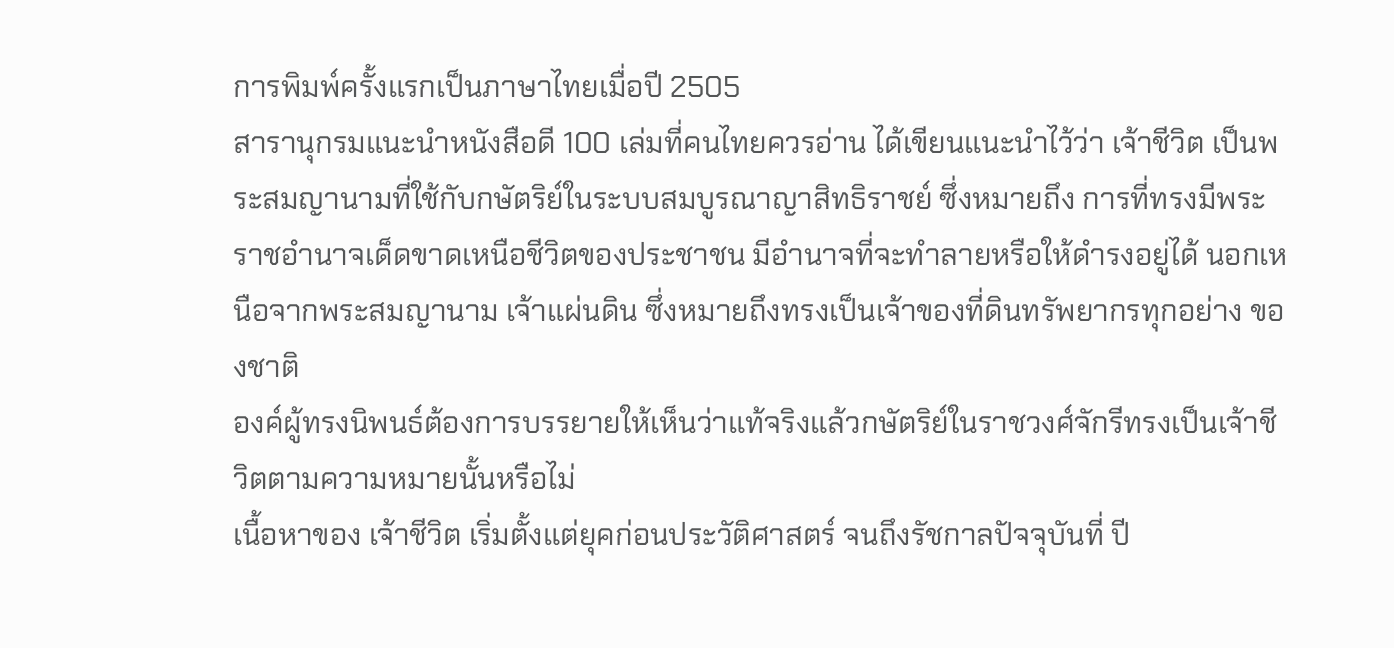การพิมพ์ครั้งแรกเป็นภาษาไทยเมื่อปี 2505
สารานุกรมแนะนำหนังสือดี 100 เล่มที่คนไทยควรอ่าน ได้เขียนแนะนำไว้ว่า เจ้าชีวิต เป็นพระสมญานามที่ใช้กับกษัตริย์ในระบบสมบูรณาญาสิทธิราชย์ ซึ่งหมายถึง การที่ทรงมีพระราชอำนาจเด็ดขาดเหนือชีวิตของประชาชน มีอำนาจที่จะทำลายหรือให้ดำรงอยู่ได้ นอกเหนือจากพระสมญานาม เจ้าแผ่นดิน ซึ่งหมายถึงทรงเป็นเจ้าของที่ดินทรัพยากรทุกอย่าง ของชาติ
องค์ผู้ทรงนิพนธ์ต้องการบรรยายให้เห็นว่าแท้จริงแล้วกษัตริย์ในราชวงศ์จักรีทรงเป็นเจ้าชีวิตตามความหมายนั้นหรือไม่
เนื้อหาของ เจ้าชีวิต เริ่มตั้งแต่ยุคก่อนประวัติศาสตร์ จนถึงรัชกาลปัจจุบันที่ ปี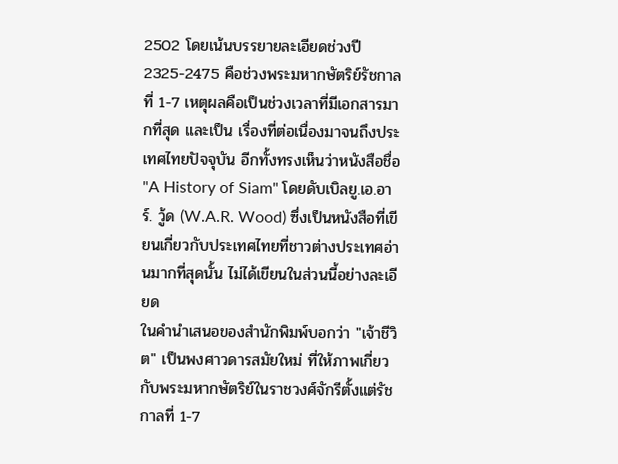2502 โดยเน้นบรรยายละเอียดช่วงปี 2325-2475 คือช่วงพระมหากษัตริย์รัชกาลที่ 1-7 เหตุผลคือเป็นช่วงเวลาที่มีเอกสารมากที่สุด และเป็น เรื่องที่ต่อเนื่องมาจนถึงประเทศไทยปัจจุบัน อีกทั้งทรงเห็นว่าหนังสือชื่อ "A History of Siam" โดยดับเบิลยู.เอ.อาร์. วู้ด (W.A.R. Wood) ซึ่งเป็นหนังสือที่เขียนเกี่ยวกับประเทศไทยที่ชาวต่างประเทศอ่านมากที่สุดนั้น ไม่ได้เขียนในส่วนนี้อย่างละเอียด
ในคำนำเสนอของสำนักพิมพ์บอกว่า "เจ้าชีวิต" เป็นพงศาวดารสมัยใหม่ ที่ให้ภาพเกี่ยวกับพระมหากษัตริย์ในราชวงศ์จักรีตั้งแต่รัชกาลที่ 1-7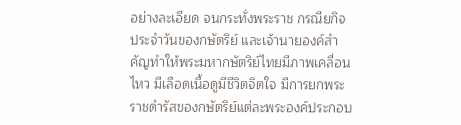อย่างละเอียด จนกระทั่งพระราช กรณียกิจประจำวันของกษัตริย์ และเจ้านายองค์สำคัญทำให้พระมหากษัตริย์ไทยมีภาพเคลื่อนไหว มีเลือดเนื้อดูมีชีวิตจิตใจ มีการยกพระราชดำรัสของกษัตริย์แต่ละพระองค์ประกอบ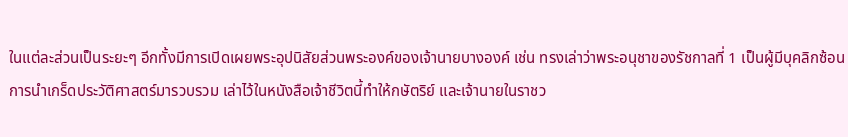ในแต่ละส่วนเป็นระยะๆ อีกทั้งมีการเปิดเผยพระอุปนิสัยส่วนพระองค์ของเจ้านายบางองค์ เช่น ทรงเล่าว่าพระอนุชาของรัชกาลที่ 1 เป็นผู้มีบุคลิกซ้อน
การนำเกร็ดประวัติศาสตร์มารวบรวม เล่าไว้ในหนังสือเจ้าชีวิตนี้ทำให้กษัตริย์ และเจ้านายในราชว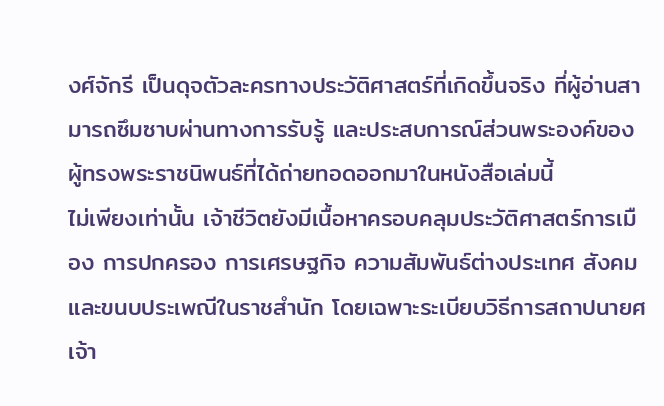งศ์จักรี เป็นดุจตัวละครทางประวัติศาสตร์ที่เกิดขึ้นจริง ที่ผู้อ่านสามารถซึมซาบผ่านทางการรับรู้ และประสบการณ์ส่วนพระองค์ของผู้ทรงพระราชนิพนธ์ที่ได้ถ่ายทอดออกมาในหนังสือเล่มนี้
ไม่เพียงเท่านั้น เจ้าชีวิตยังมีเนื้อหาครอบคลุมประวัติศาสตร์การเมือง การปกครอง การเศรษฐกิจ ความสัมพันธ์ต่างประเทศ สังคม และขนบประเพณีในราชสำนัก โดยเฉพาะระเบียบวิธีการสถาปนายศเจ้า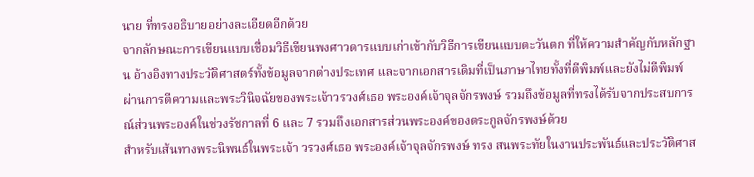นาย ที่ทรงอธิบายอย่างละเอียดอีกด้วย
จากลักษณะการเขียนแบบเชื่อมวิธีเขียนพงศาวดารแบบเก่าเข้ากับวิธีการเขียนแบบตะวันตก ที่ให้ความสำคัญกับหลักฐาน อ้างอิงทางประวัติศาสตร์ทั้งข้อมูลจากต่างประเทศ และจากเอกสารเดิมที่เป็นภาษาไทยทั้งที่ตีพิมพ์และยังไม่ตีพิมพ์ ผ่านการตีความและพระวินิจฉัยของพระเจ้าวรวงศ์เธอ พระองค์เจ้าจุลจักรพงษ์ รวมถึงข้อมูลที่ทรงได้รับจากประสบการณ์ส่วนพระองค์ในช่วงรัชกาลที่ 6 และ 7 รวมถึงเอกสารส่วนพระองค์ของตระกูลจักรพงษ์ด้วย
สำหรับเส้นทางพระนิพนธ์ในพระเจ้า วรวงศ์เธอ พระองค์เจ้าจุลจักรพงษ์ ทรง สนพระทัยในงานประพันธ์และประวัติศาส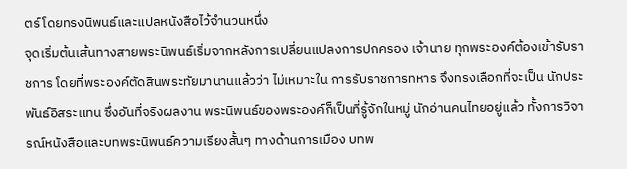ตร์ โดยทรงนิพนธ์และแปลหนังสือไว้จำนวนหนึ่ง
จุดเริ่มต้นเส้นทางสายพระนิพนธ์เริ่มจากหลังการเปลี่ยนแปลงการปกครอง เจ้านาย ทุกพระองค์ต้องเข้ารับราชการ โดยที่พระองค์ตัดสินพระทัยมานานแล้วว่า ไม่เหมาะใน การรับราชการทหาร จึงทรงเลือกที่จะเป็น นักประพันธ์อิสระแทน ซึ่งอันที่จริงผลงาน พระนิพนธ์ของพระองค์ก็เป็นที่รู้จักในหมู่ นักอ่านคนไทยอยู่แล้ว ทั้งการวิจารณ์หนังสือและบทพระนิพนธ์ความเรียงสั้นๆ ทางด้านการเมือง บทพ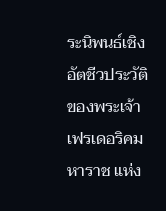ระนิพนธ์เชิงอัตชีวประวัติของพระเจ้าเฟรเดอริคมหาราช แห่ง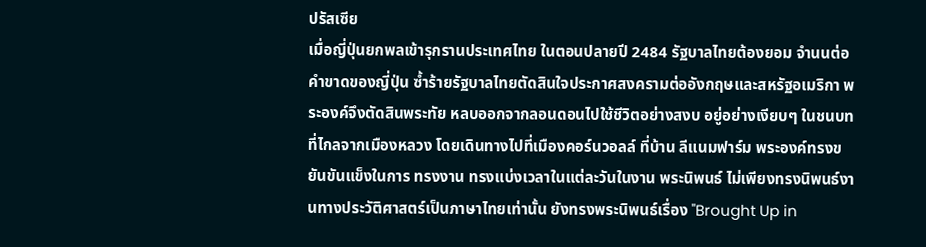ปรัสเซีย
เมื่อญี่ปุ่นยกพลเข้ารุกรานประเทศไทย ในตอนปลายปี 2484 รัฐบาลไทยต้องยอม จำนนต่อคำขาดของญี่ปุ่น ซ้ำร้ายรัฐบาลไทยตัดสินใจประกาศสงครามต่ออังกฤษและสหรัฐอเมริกา พระองค์จึงตัดสินพระทัย หลบออกจากลอนดอนไปใช้ชีวิตอย่างสงบ อยู่อย่างเงียบๆ ในชนบทที่ไกลจากเมืองหลวง โดยเดินทางไปที่เมืองคอร์นวอลล์ ที่บ้าน ลีแนมฟาร์ม พระองค์ทรงขยันขันแข็งในการ ทรงงาน ทรงแบ่งเวลาในแต่ละวันในงาน พระนิพนธ์ ไม่เพียงทรงนิพนธ์งานทางประวัติศาสตร์เป็นภาษาไทยเท่านั้น ยังทรงพระนิพนธ์เรื่อง "Brought Up in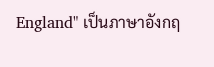England" เป็นภาษาอังกฤ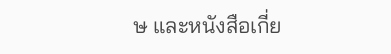ษ และหนังสือเกี่ย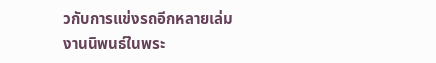วกับการแข่งรถอีกหลายเล่ม
งานนิพนธ์ในพระ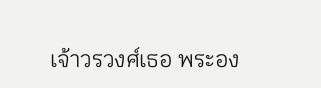เจ้าวรวงศ์เธอ พระอง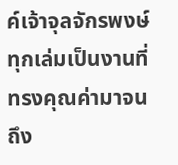ค์เจ้าจุลจักรพงษ์ ทุกเล่มเป็นงานที่ทรงคุณค่ามาจนถึง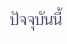ปัจจุบันนี้